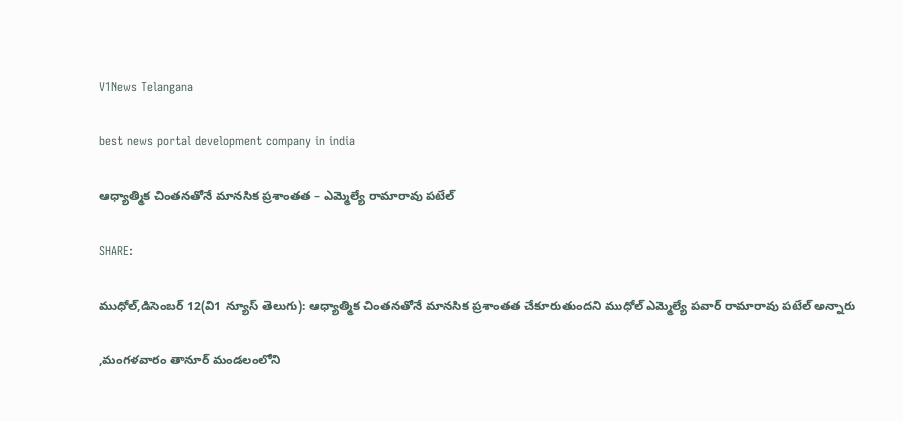V1News Telangana

best news portal development company in india

ఆధ్యాత్మిక చింతనతోనే మానసిక ప్రశాంతత – ఎమ్మెల్యే రామారావు పటేల్

SHARE:

ముధోల్,డిసెంబర్ 12(వి1 న్యూస్ తెలుగు): ఆధ్యాత్మిక చింతనతోనే మానసిక ప్రశాంతత చేకూరుతుందని ముధోల్ ఎమ్మెల్యే పవార్ రామారావు పటేల్ అన్నారు

,మంగళవారం తానూర్ మండలంలోని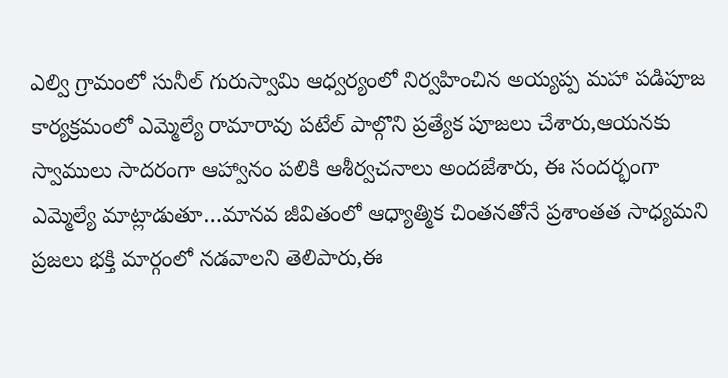ఎల్వి గ్రామంలో సునీల్ గురుస్వామి ఆధ్వర్యంలో నిర్వహించిన అయ్యప్ప మహా పడిపూజ కార్యక్రమంలో ఎమ్మెల్యే రామారావు పటేల్ పాల్గొని ప్రత్యేక పూజలు చేశారు,ఆయనకు స్వాములు సాదరంగా ఆహ్వానం పలికి ఆశీర్వచనాలు అందజేశారు, ఈ సందర్భంగా ఎమ్మెల్యే మాట్లాడుతూ…మానవ జీవితంలో ఆధ్యాత్మిక చింతనతోనే ప్రశాంతత సాధ్యమని ప్రజలు భక్తి మార్గంలో నడవాలని తెలిపారు,ఈ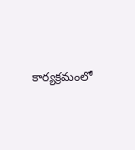కార్యక్రమంలో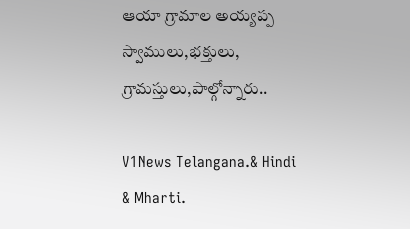ఆయా గ్రామాల అయ్యప్ప స్వాములు,భక్తులు, గ్రామస్తులు,పాల్గోన్నారు..

V1News Telangana.& Hindi & Mharti.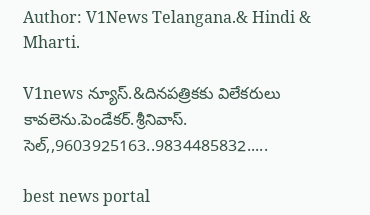Author: V1News Telangana.& Hindi & Mharti.

V1news న్యూస్.&దినపత్రికకు విలేకరులు కావలెను.పెండేకర్.శ్రీనివాస్. సెల్,,9603925163..9834485832.....

best news portal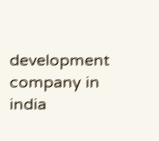development company in india